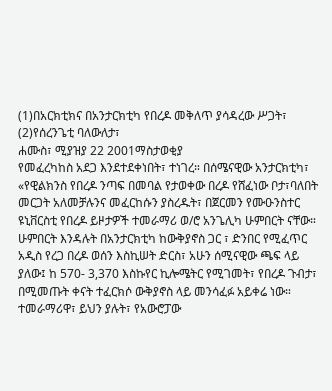(1)በአርክቲክና በአንታርክቲካ የበረዶ መቅለጥ ያሳዳረው ሥጋት፣ (2)የሰረንጌቲ ባለውለታ፣
ሐሙስ፣ ሚያዝያ 22 2001ማስታወቂያ
የመፈረካከስ አደጋ እንደተደቀነበት፣ ተነገረ። በሰሜናዊው አንታርክቲካ፣ «የዊልክንስ የበረዶ ንጣፍ በመባል የታወቀው በረዶ የሸፈነው ቦታ፣ባለበት መርጋት አለመቻሉንና መፈርከሱን ያስረዱት፣ በጀርመን የሙዑንስተር ዩኒቨርስቲ የበረዶ ይዞታዎች ተመራማሪ ወ/ሮ አንጌሊካ ሁምበርት ናቸው። ሁምበርት እንዳሉት በአንታርክቲካ ከውቅያኖስ ጋር ፣ ድንበር የሚፈጥር አዲስ የረጋ በረዶ ወሰን እስኪሠት ድርስ፣ አሁን ሰሚናዊው ጫፍ ላይ ያለው፤ ከ 570- 3,370 እስኩየር ኪሎሜትር የሚገመት፣ የበረዶ ጉብታ፣ በሚመጡት ቀናት ተፈርክሶ ውቅያኖስ ላይ መንሳፈፉ አይቀሬ ነው።
ተመራማሪዋ፣ ይህን ያሉት፣ የአውሮፓው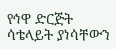የኅዋ ድርጅት ሳቴላይት ያነሳቸውን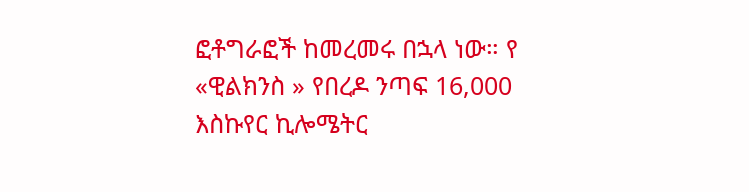ፎቶግራፎች ከመረመሩ በኋላ ነው። የ «ዊልክንስ » የበረዶ ንጣፍ 16,000 እስኩየር ኪሎሜትር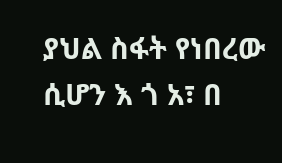ያህል ስፋት የነበረው ሲሆን እ ጎ አ፣ በ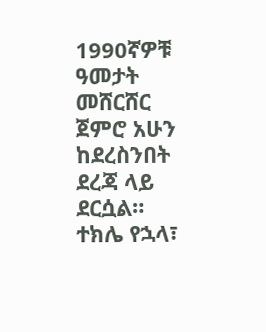1990ኛዎቹ ዓመታት መሸርሸር ጀምሮ አሁን ከደረስንበት ደረጃ ላይ ደርሷል።
ተክሌ የኋላ፣